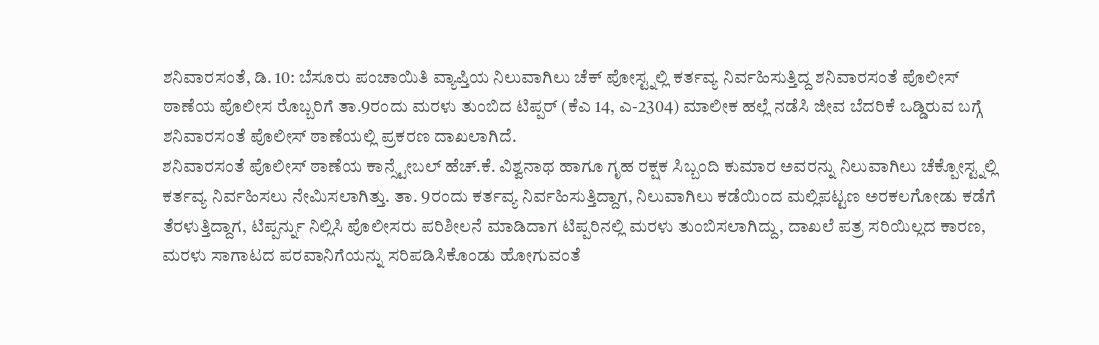ಶನಿವಾರಸಂತೆ, ಡಿ. 10: ಬೆಸೂರು ಪಂಚಾಯಿತಿ ವ್ಯಾಪ್ತಿಯ ನಿಲುವಾಗಿಲು ಚೆಕ್ ಪೋಸ್ಟ್ನಲ್ಲಿ ಕರ್ತವ್ಯ ನಿರ್ವಹಿಸುತ್ತಿದ್ದ ಶನಿವಾರಸಂತೆ ಪೊಲೀಸ್ ಠಾಣೆಯ ಪೊಲೀಸ ರೊಬ್ಬರಿಗೆ ತಾ.9ರಂದು ಮರಳು ತುಂಬಿದ ಟಿಪ್ಪರ್ (ಕೆಎ 14, ಎ-2304) ಮಾಲೀಕ ಹಲ್ಲೆ ನಡೆಸಿ ಜೀವ ಬೆದರಿಕೆ ಒಡ್ಡಿರುವ ಬಗ್ಗೆ ಶನಿವಾರಸಂತೆ ಪೊಲೀಸ್ ಠಾಣೆಯಲ್ಲಿ ಪ್ರಕರಣ ದಾಖಲಾಗಿದೆ.
ಶನಿವಾರಸಂತೆ ಪೊಲೀಸ್ ಠಾಣೆಯ ಕಾನ್ಸ್ಟೇಬಲ್ ಹೆಚ್.ಕೆ. ವಿಶ್ವನಾಥ ಹಾಗೂ ಗೃಹ ರಕ್ಷಕ ಸಿಬ್ಬಂದಿ ಕುಮಾರ ಅವರನ್ನು ನಿಲುವಾಗಿಲು ಚೆಕ್ಪೋಸ್ಟ್ನಲ್ಲಿ ಕರ್ತವ್ಯ ನಿರ್ವಹಿಸಲು ನೇಮಿಸಲಾಗಿತ್ತು. ತಾ. 9ರಂದು ಕರ್ತವ್ಯ ನಿರ್ವಹಿಸುತ್ತಿದ್ದಾಗ, ನಿಲುವಾಗಿಲು ಕಡೆಯಿಂದ ಮಲ್ಲಿಪಟ್ಟಣ ಅರಕಲಗೋಡು ಕಡೆಗೆ ತೆರಳುತ್ತಿದ್ದಾಗ, ಟಿಪ್ಪರ್ನ್ನು ನಿಲ್ಲಿಸಿ ಪೊಲೀಸರು ಪರಿಶೀಲನೆ ಮಾಡಿದಾಗ ಟಿಪ್ಪರಿನಲ್ಲಿ ಮರಳು ತುಂಬಿಸಲಾಗಿದ್ದು, ದಾಖಲೆ ಪತ್ರ ಸರಿಯಿಲ್ಲದ ಕಾರಣ, ಮರಳು ಸಾಗಾಟದ ಪರವಾನಿಗೆಯನ್ನು ಸರಿಪಡಿಸಿಕೊಂಡು ಹೋಗುವಂತೆ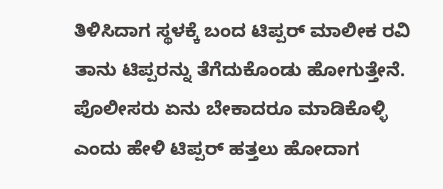ತಿಳಿಸಿದಾಗ ಸ್ಥಳಕ್ಕೆ ಬಂದ ಟಿಪ್ಪರ್ ಮಾಲೀಕ ರವಿ ತಾನು ಟಿಪ್ಪರನ್ನು ತೆಗೆದುಕೊಂಡು ಹೋಗುತ್ತೇನೆ. ಪೊಲೀಸರು ಏನು ಬೇಕಾದರೂ ಮಾಡಿಕೊಳ್ಳಿ ಎಂದು ಹೇಳಿ ಟಿಪ್ಪರ್ ಹತ್ತಲು ಹೋದಾಗ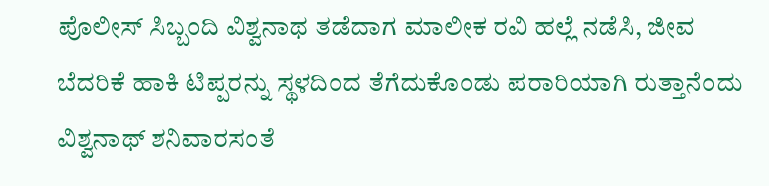ಪೊಲೀಸ್ ಸಿಬ್ಬಂದಿ ವಿಶ್ವನಾಥ ತಡೆದಾಗ ಮಾಲೀಕ ರವಿ ಹಲ್ಲೆ ನಡೆಸಿ, ಜೀವ ಬೆದರಿಕೆ ಹಾಕಿ ಟಿಪ್ಪರನ್ನು ಸ್ಥಳದಿಂದ ತೆಗೆದುಕೊಂಡು ಪರಾರಿಯಾಗಿ ರುತ್ತಾನೆಂದು ವಿಶ್ವನಾಥ್ ಶನಿವಾರಸಂತೆ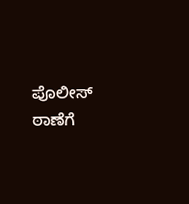ಪೊಲೀಸ್ ಠಾಣೆಗೆ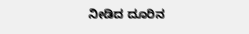ನೀಡಿದ ದೂರಿನ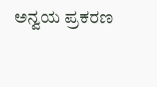ಅನ್ವಯ ಪ್ರಕರಣ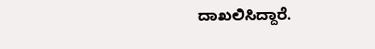ದಾಖಲಿಸಿದ್ದಾರೆ.